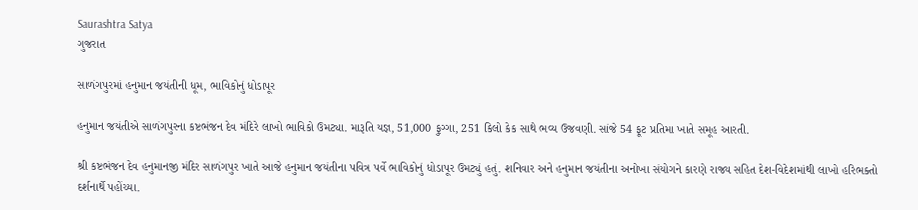Saurashtra Satya
ગુજરાત

સાળંગપુરમાં હનુમાન જયંતીની ધૂમ, ભાવિકોનું ધોડાપૂર

હનુમાન જયંતીએ સાળંગપુરના કષ્ટભંજન દેવ મંદિરે લાખો ભાવિકો ઉમટ્યા. મારૂતિ યજ્ઞ, 51,000 ફુગ્ગા, 251 કિલો કેક સાથે ભવ્ય ઉજવણી. સાંજે 54 ફૂટ પ્રતિમા ખાતે સમૂહ આરતી.

શ્રી કષ્ટભંજન દેવ હનુમાનજી મંદિર સાળંગપુર ખાતે આજે હનુમાન જયંતીના પવિત્ર પર્વે ભાવિકોનું ધોડાપૂર ઉમટ્યું હતું. શનિવાર અને હનુમાન જયંતીના અનોખા સંયોગને કારણે રાજ્ય સહિત દેશ-વિદેશમાંથી લાખો હરિભક્તો દર્શનાર્થે પહોંચ્યા.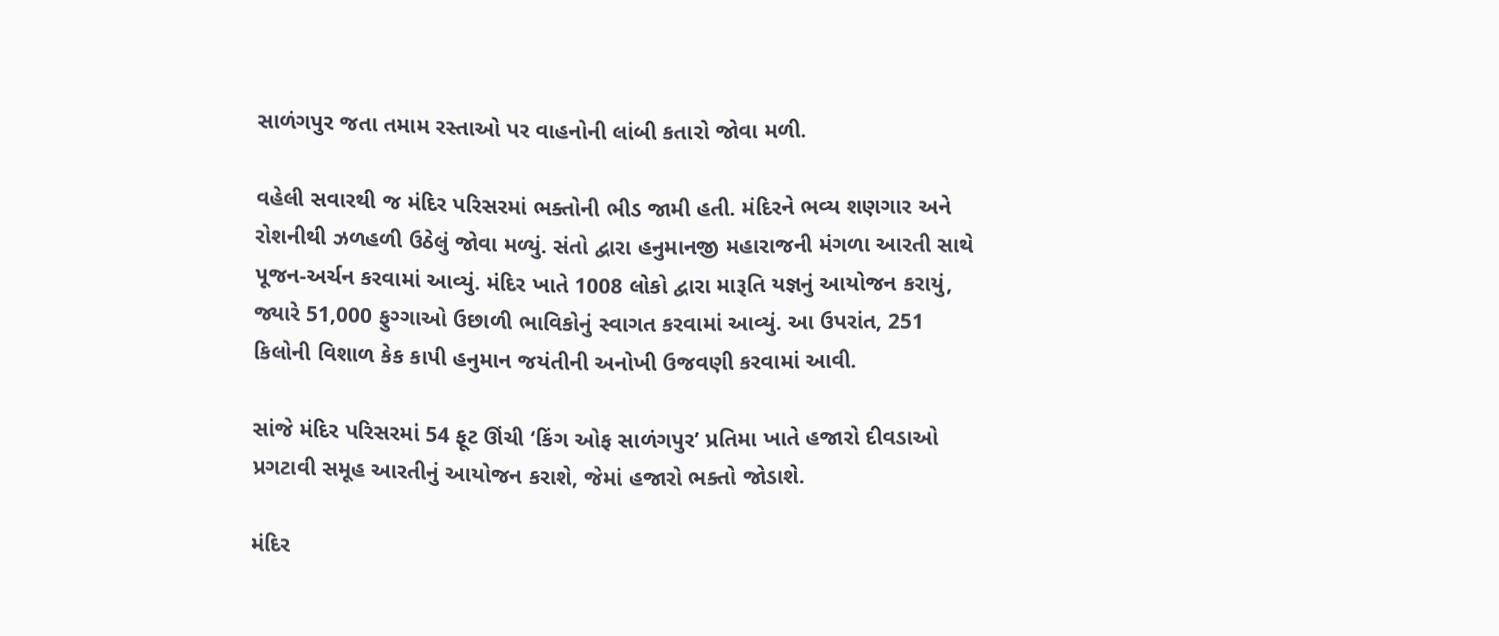સાળંગપુર જતા તમામ રસ્તાઓ પર વાહનોની લાંબી કતારો જોવા મળી.

વહેલી સવારથી જ મંદિર પરિસરમાં ભક્તોની ભીડ જામી હતી. મંદિરને ભવ્ય શણગાર અને રોશનીથી ઝળહળી ઉઠેલું જોવા મળ્યું. સંતો દ્વારા હનુમાનજી મહારાજની મંગળા આરતી સાથે પૂજન-અર્ચન કરવામાં આવ્યું. મંદિર ખાતે 1008 લોકો દ્વારા મારૂતિ યજ્ઞનું આયોજન કરાયું, જ્યારે 51,000 ફુગ્ગાઓ ઉછાળી ભાવિકોનું સ્વાગત કરવામાં આવ્યું. આ ઉપરાંત, 251 કિલોની વિશાળ કેક કાપી હનુમાન જયંતીની અનોખી ઉજવણી કરવામાં આવી.

સાંજે મંદિર પરિસરમાં 54 ફૂટ ઊંચી ‘કિંગ ઓફ સાળંગપુર’ પ્રતિમા ખાતે હજારો દીવડાઓ પ્રગટાવી સમૂહ આરતીનું આયોજન કરાશે, જેમાં હજારો ભક્તો જોડાશે.

મંદિર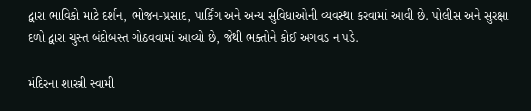દ્વારા ભાવિકો માટે દર્શન, ભોજન-પ્રસાદ, પાર્કિંગ અને અન્ય સુવિધાઓની વ્યવસ્થા કરવામાં આવી છે. પોલીસ અને સુરક્ષા દળો દ્વારા ચુસ્ત બંદોબસ્ત ગોઠવવામાં આવ્યો છે, જેથી ભક્તોને કોઈ અગવડ ન પડે.

મંદિરના શાસ્ત્રી સ્વામી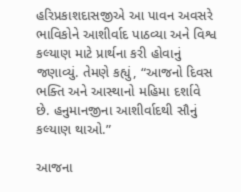હરિપ્રકાશદાસજીએ આ પાવન અવસરે ભાવિકોને આશીર્વાદ પાઠવ્યા અને વિશ્વ કલ્યાણ માટે પ્રાર્થના કરી હોવાનું જણાવ્યું. તેમણે કહ્યું, “આજનો દિવસ ભક્તિ અને આસ્થાનો મહિમા દર્શાવે છે. હનુમાનજીના આશીર્વાદથી સૌનું કલ્યાણ થાઓ.”

આજના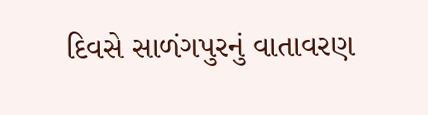દિવસે સાળંગપુરનું વાતાવરણ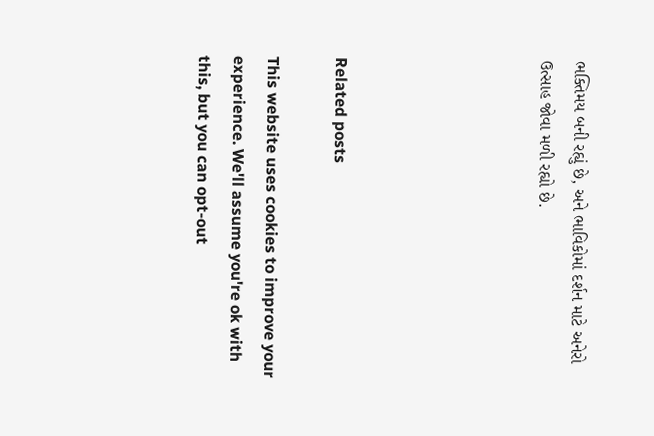ભક્તિમય બની રહ્યું છે, અને ભાવિકોમાં દર્શન માટે અનેરો ઉત્સાહ જોવા મળી રહ્યો છે.





Related posts

This website uses cookies to improve your experience. We'll assume you're ok with this, but you can opt-out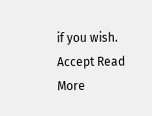if you wish. Accept Read More